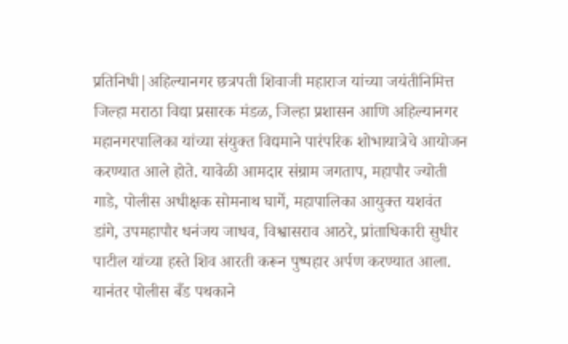प्रतिनिधी|अहिल्यानगर छत्रपती शिवाजी महाराज यांच्या जयंतीनिमित्त जिल्हा मराठा विद्या प्रसारक मंडळ, जिल्हा प्रशासन आणि अहिल्यानगर महानगरपालिका यांच्या संयुक्त विद्यमाने पारंपरिक शोभायात्रेचे आयोजन करण्यात आले होते. यावेळी आमदार संग्राम जगताप, महापौर ज्योती गाडे, पोलीस अधीक्षक सोमनाथ घार्गे, महापालिका आयुक्त यशवंत डांगे, उपमहापौर धनंजय जाधव, विश्वासराव आठरे, प्रांताधिकारी सुधीर पाटील यांच्या हस्ते शिव आरती करून पुष्पहार अर्पण करण्यात आला. यानंतर पोलीस बँड पथकाने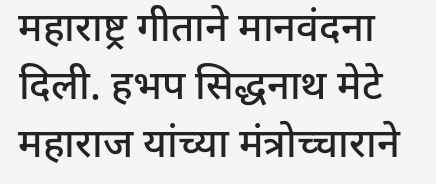महाराष्ट्र गीताने मानवंदना दिली. हभप सिद्धनाथ मेटे महाराज यांच्या मंत्रोच्चाराने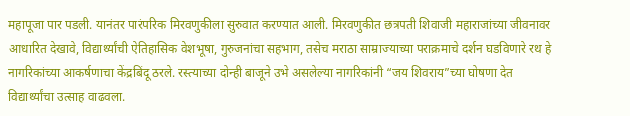महापूजा पार पडली. यानंतर पारंपरिक मिरवणुकीला सुरुवात करण्यात आली. मिरवणुकीत छत्रपती शिवाजी महाराजांच्या जीवनावर आधारित देखावे, विद्यार्थ्यांची ऐतिहासिक वेशभूषा, गुरुजनांचा सहभाग, तसेच मराठा साम्राज्याच्या पराक्रमाचे दर्शन घडविणारे रथ हे नागरिकांच्या आकर्षणाचा केंद्रबिंदू ठरले. रस्त्याच्या दोन्ही बाजूने उभे असलेल्या नागरिकांनी “जय शिवराय”च्या घोषणा देत विद्यार्थ्यांचा उत्साह वाढवला.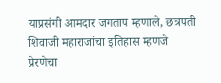याप्रसंगी आमदार जगताप म्हणाले, छत्रपती शिवाजी महाराजांचा इतिहास म्हणजे प्रेरणेचा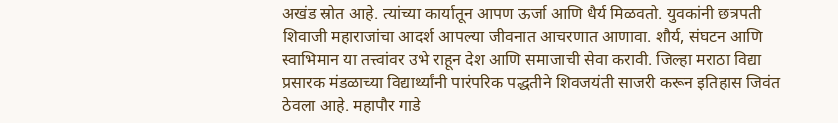अखंड स्रोत आहे. त्यांच्या कार्यातून आपण ऊर्जा आणि धैर्य मिळवतो. युवकांनी छत्रपती शिवाजी महाराजांचा आदर्श आपल्या जीवनात आचरणात आणावा. शौर्य, संघटन आणि स्वाभिमान या तत्त्वांवर उभे राहून देश आणि समाजाची सेवा करावी. जिल्हा मराठा विद्या प्रसारक मंडळाच्या विद्यार्थ्यांनी पारंपरिक पद्धतीने शिवजयंती साजरी करून इतिहास जिवंत ठेवला आहे. महापौर गाडे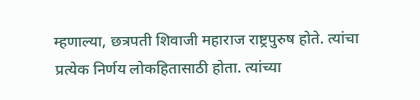म्हणाल्या, छत्रपती शिवाजी महाराज राष्ट्रपुरुष होते. त्यांचा प्रत्येक निर्णय लोकहितासाठी होता. त्यांच्या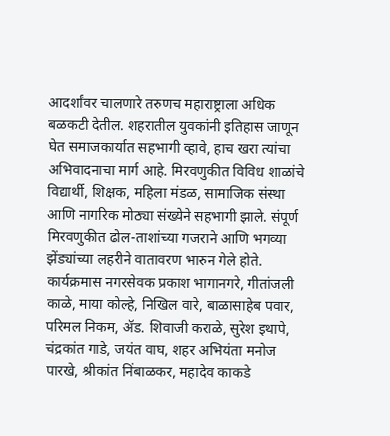आदर्शांवर चालणारे तरुणच महाराष्ट्राला अधिक बळकटी देतील. शहरातील युवकांनी इतिहास जाणून घेत समाजकार्यात सहभागी व्हावे, हाच खरा त्यांचा अभिवादनाचा मार्ग आहे. मिरवणुकीत विविध शाळांचे विद्यार्थी, शिक्षक, महिला मंडळ, सामाजिक संस्था आणि नागरिक मोठ्या संख्येने सहभागी झाले. संपूर्ण मिरवणुकीत ढोल-ताशांच्या गजराने आणि भगव्या झेंड्यांच्या लहरीने वातावरण भारुन गेले होते. कार्यक्रमास नगरसेवक प्रकाश भागानगरे, गीतांजली काळे, माया कोल्हे, निखिल वारे, बाळासाहेब पवार, परिमल निकम, ॲड. शिवाजी कराळे, सुरेश इथापे, चंद्रकांत गाडे, जयंत वाघ, शहर अभियंता मनोज पारखे, श्रीकांत निंबाळकर, महादेव काकडे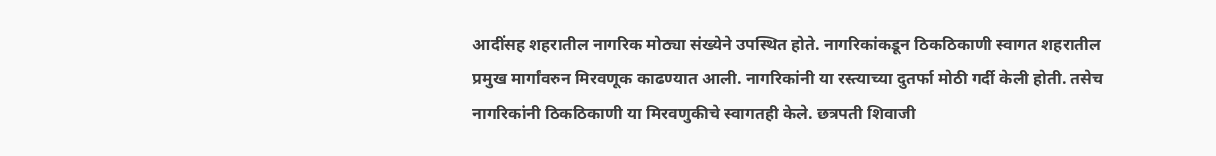आदींसह शहरातील नागरिक मोठ्या संख्येने उपस्थित होते. नागरिकांकडून ठिकठिकाणी स्वागत शहरातील प्रमुख मार्गांवरुन मिरवणूक काढण्यात आली. नागरिकांनी या रस्त्याच्या दुतर्फा मोठी गर्दी केली होती. तसेच नागरिकांनी ठिकठिकाणी या मिरवणुकीचे स्वागतही केले. छत्रपती शिवाजी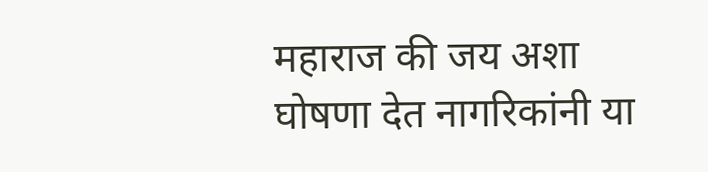महाराज की जय अशा घोषणा देत नागरिकांनी या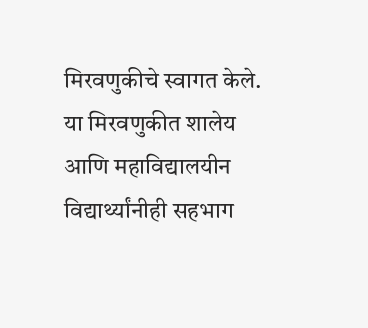मिरवणुकीचे स्वागत केले. या मिरवणुकीत शालेय आणि महाविद्यालयीन विद्यार्थ्यांनीही सहभाग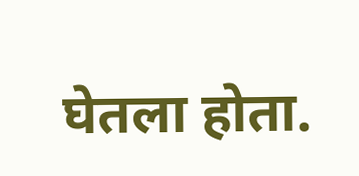घेतला होता.